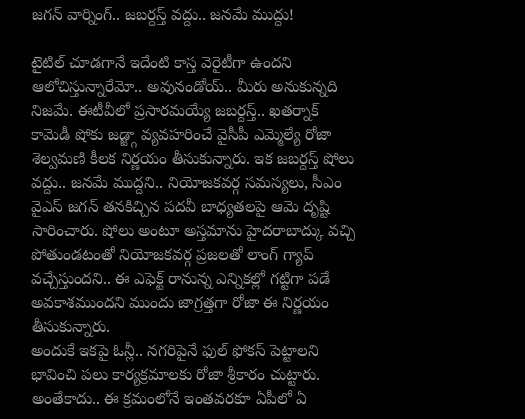జగన్ వార్నింగ్.. జబర్దస్త్ వద్దు.. జనమే ముద్దు!

టైటిల్ చూడగానే ఇదేంటి కాస్త వెరైటీగా ఉందని ఆలోచిస్తున్నారేమో.. అవునండోయ్.. మీరు అనుకున్నది నిజమే. ఈటీవీలో ప్రసారమయ్యే జబర్దస్త్.. ఖతర్నాక్ కామెడీ షోకు జడ్జ్గా వ్యవహరించే వైసీపీ ఎమ్మెల్యే రోజా శెల్వమణి కీలక నిర్ణయం తీసుకున్నారు. ఇక జబర్దస్త్ షోలు వద్దు.. జనమే ముద్దని.. నియోజకవర్గ సమస్యలు, సీఎం వైఎస్ జగన్ తనకిచ్చిన పదవీ బాధ్యతలపై ఆమె దృష్టి సారించారు. షోలు అంటూ అస్తమాను హైదరాబాద్కు వచ్చి పోతుండటంతో నియోజకవర్గ ప్రజలతో లాంగ్ గ్యాప్ వచ్చేస్తుందని.. ఈ ఎఫెక్ట్ రానున్న ఎన్నికల్లో గట్టిగా పడే అవకాశముందని ముందు జాగ్రత్తగా రోజా ఈ నిర్ణయం తీసుకున్నారు.
అందుకే ఇకపై ఓన్లీ.. నగరిపైనే ఫుల్ ఫోకస్ పెట్టాలని భావించి పలు కార్యక్రమాలకు రోజా శ్రీకారం చుట్టారు. అంతేకాదు.. ఈ క్రమంలోనే ఇంతవరకూ ఏపీలో ఏ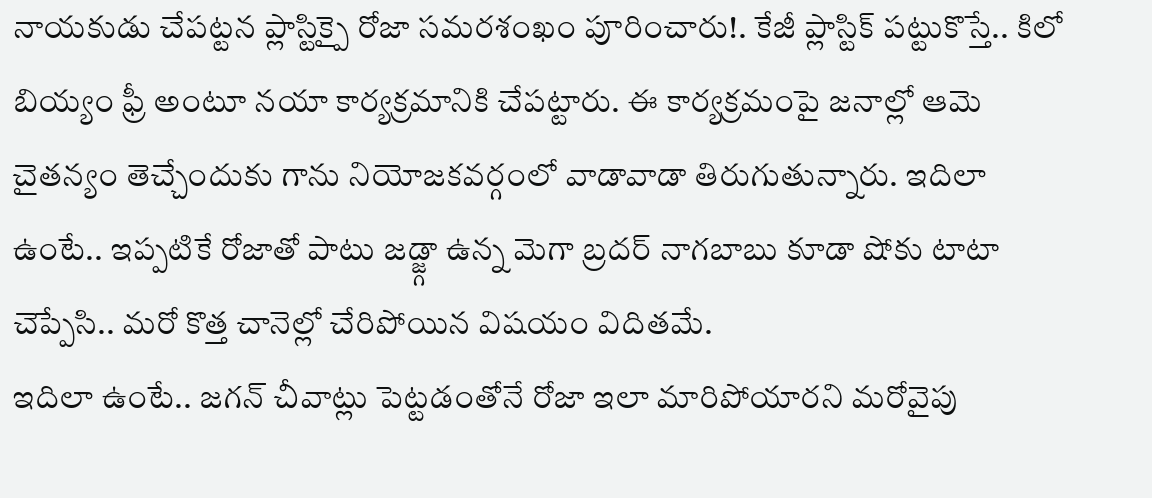నాయకుడు చేపట్టన ప్లాస్టిక్పై రోజా సమరశంఖం పూరించారు!. కేజీ ప్లాస్టిక్ పట్టుకొస్తే.. కిలో బియ్యం ఫ్రీ అంటూ నయా కార్యక్రమానికి చేపట్టారు. ఈ కార్యక్రమంపై జనాల్లో ఆమె చైతన్యం తెచ్చేందుకు గాను నియోజకవర్గంలో వాడావాడా తిరుగుతున్నారు. ఇదిలా ఉంటే.. ఇప్పటికే రోజాతో పాటు జడ్జ్గా ఉన్న మెగా బ్రదర్ నాగబాబు కూడా షోకు టాటా చెప్పేసి.. మరో కొత్త చానెల్లో చేరిపోయిన విషయం విదితమే.
ఇదిలా ఉంటే.. జగన్ చీవాట్లు పెట్టడంతోనే రోజా ఇలా మారిపోయారని మరోవైపు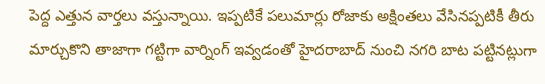పెద్ద ఎత్తున వార్తలు వస్తున్నాయి. ఇప్పటికే పలుమార్లు రోజాకు అక్షింతలు వేసినప్పటికీ తీరు మార్చుకొని తాజాగా గట్టిగా వార్నింగ్ ఇవ్వడంతో హైదరాబాద్ నుంచి నగరి బాట పట్టినట్లుగా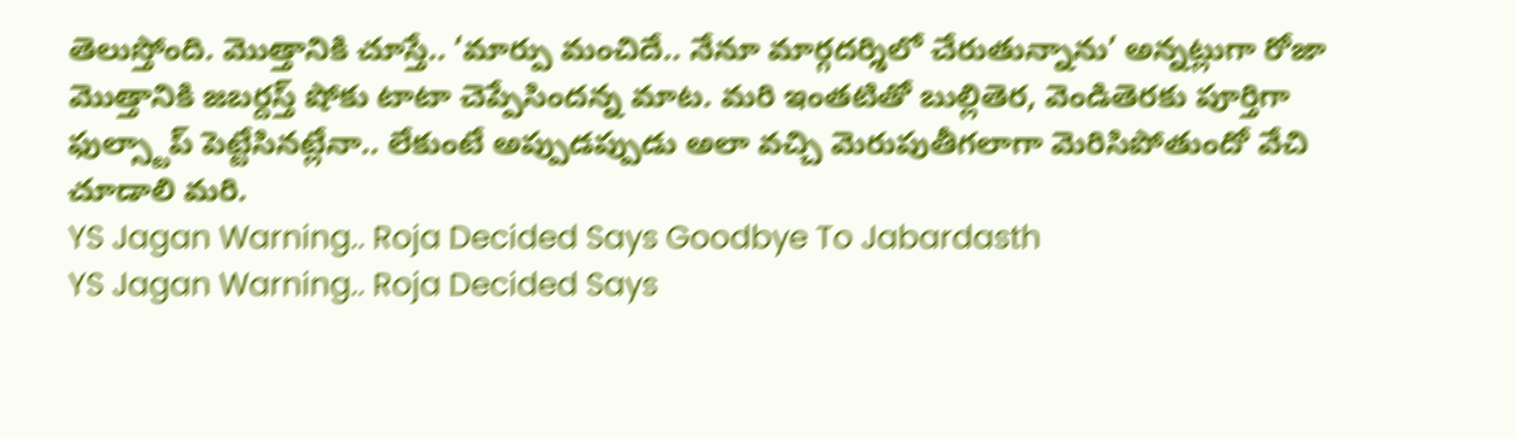తెలుస్తోంది. మొత్తానికి చూస్తే.. ‘మార్పు మంచిదే.. నేనూ మార్గదర్శిలో చేరుతున్నాను’ అన్నట్లుగా రోజా మొత్తానికి జబర్దస్త్ షోకు టాటా చెప్పేసిందన్న మాట. మరి ఇంతటితో బుల్లితెర, వెండితెరకు పూర్తిగా ఫుల్స్టాప్ పెట్టేసినట్లేనా.. లేకుంటే అప్పుడప్పుడు అలా వచ్చి మెరుపుతీగలాగా మెరిసిపోతుందో వేచి చూడాలి మరి.
YS Jagan Warning.. Roja Decided Says Goodbye To Jabardasth
YS Jagan Warning.. Roja Decided Says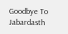Goodbye To Jabardasth